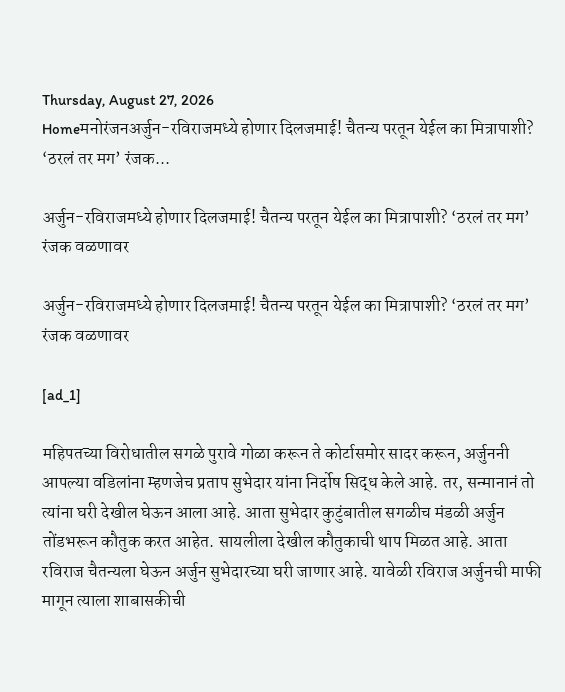Thursday, August 27, 2026
Homeमनोरंजनअर्जुन-रविराजमध्ये होणार दिलजमाई! चैतन्य परतून येईल का मित्रापाशी? ‘ठरलं तर मग’ रंजक...

अर्जुन-रविराजमध्ये होणार दिलजमाई! चैतन्य परतून येईल का मित्रापाशी? ‘ठरलं तर मग’ रंजक वळणावर

अर्जुन-रविराजमध्ये होणार दिलजमाई! चैतन्य परतून येईल का मित्रापाशी? ‘ठरलं तर मग’ रंजक वळणावर

[ad_1]

महिपतच्या विरोधातील सगळे पुरावे गोळा करून ते कोर्टासमोर सादर करून, अर्जुननी आपल्या वडिलांना म्हणजेच प्रताप सुभेदार यांना निर्दोष सिद्ध केले आहे. तर, सन्मानानं तो त्यांना घरी देखील घेऊन आला आहे. आता सुभेदार कुटुंबातील सगळीच मंडळी अर्जुन तोंडभरून कौतुक करत आहेत. सायलीला देखील कौतुकाची थाप मिळत आहे. आता रविराज चैतन्यला घेऊन अर्जुन सुभेदारच्या घरी जाणार आहे. यावेळी रविराज अर्जुनची माफी मागून त्याला शाबासकीची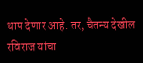थाप देणार आहे. तर, चैतन्य देखील रविराज यांचा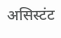असिस्टंट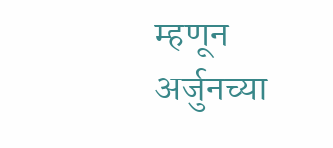म्हणून अर्जुनच्या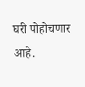घरी पोहोचणार आहे.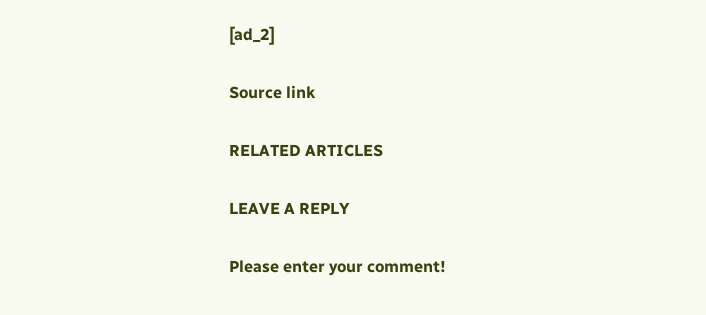[ad_2]

Source link

RELATED ARTICLES

LEAVE A REPLY

Please enter your comment!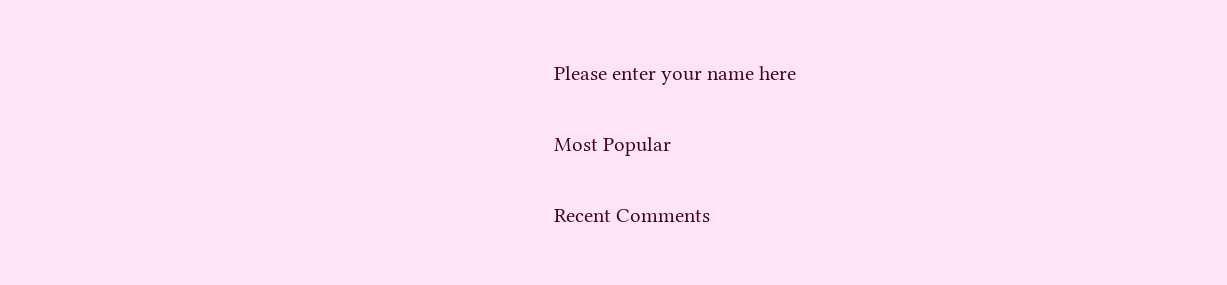Please enter your name here

Most Popular

Recent Comments